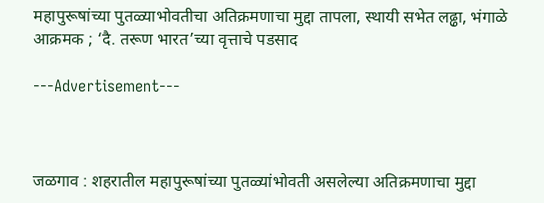महापुरूषांच्या पुतळ्याभोवतीचा अतिक्रमणाचा मुद्दा तापला, स्थायी सभेत लढ्ढा, भंगाळे आक्रमक ; ‘दै. तरूण भारत‌’च्या वृत्ताचे पडसाद

---Advertisement---



जळगाव : शहरातील महापुरूषांच्या पुतळ्यांभोवती असलेल्या अतिक्रमणाचा मुद्दा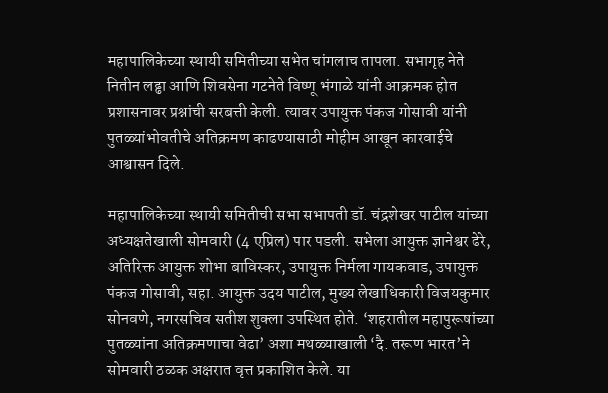महापालिकेच्या स्थायी समितीच्या सभेत चांगलाच तापला. सभागृह नेते नितीन लढ्ढा आणि शिवसेना गटनेते विष्णू भंगाळे यांनी आक्रमक होत प्रशासनावर प्रश्नांची सरबत्ती केली. त्यावर उपायुक्त पंकज गोसावी यांनी पुतळ्यांभोवतीचे अतिक्रमण काढण्यासाठी मोहीम आखून कारवाईचे आश्वासन दिले.

महापालिकेच्या स्थायी समितीची सभा सभापती डॉ. चंद्रशेखर पाटील यांच्या अध्यक्षतेखाली सोमवारी (4 एप्रिल) पार पडली. सभेला आयुक्त ज्ञानेश्वर ढेरे, अतिरिक्त आयुक्त शोभा बाविस्कर, उपायुक्त निर्मला गायकवाड, उपायुक्त पंकज गोसावी, सहा. आयुक्त उदय पाटील, मुख्य लेखाधिकारी विजयकुमार सोनवणे, नगरसचिव सतीश शुक्ला उपस्थित होते. ‘शहरातील महापुरूषांच्या पुतळ्यांना अतिक्रमणाचा वेढा‌’ अशा मथळ्याखाली ‌‘दै. तरूण भारत‌’ने सोमवारी ठळक अक्षरात वृत्त प्रकाशित केले. या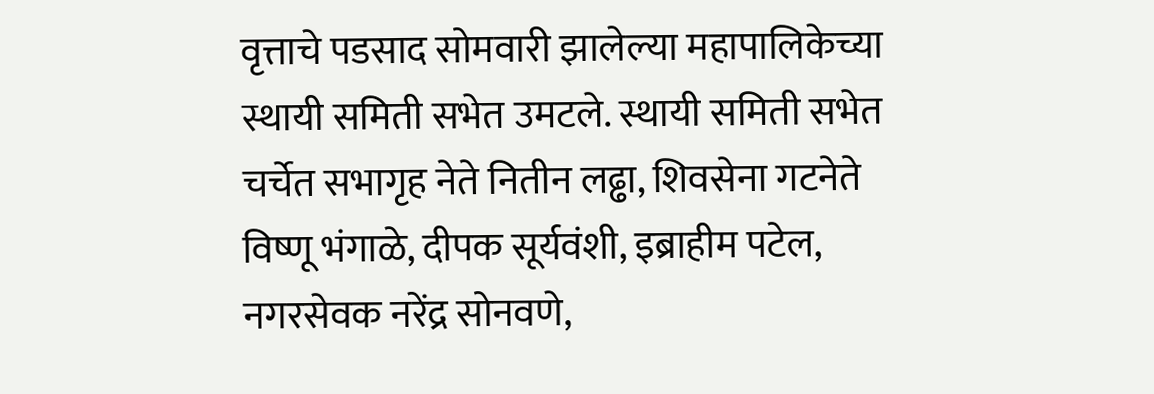वृत्ताचे पडसाद सोमवारी झालेल्या महापालिकेच्या स्थायी समिती सभेत उमटले. स्थायी समिती सभेत चर्चेत सभागृह नेते नितीन लढ्ढा, शिवसेना गटनेते विष्णू भंगाळे, दीपक सूर्यवंशी, इब्राहीम पटेल, नगरसेवक नरेंद्र सोनवणे,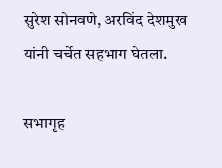सुरेश सोनवणे, अरविंद देशमुख यांनी चर्चेत सहभाग घेतला.

सभागृह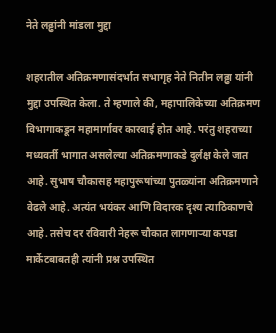नेते लढ्ढांनी मांडला मुद्दा

शहरातील अतिक्रमणासंदर्भात सभागृह नेते नितीन लढ्ढा यांनी मुद्दा उपस्थित केला. ते म्हणाले की, महापालिकेच्या अतिक्रमण विभागाकडून महामार्गावर कारवाई होत आहे. परंतु शहराच्या मध्यवर्ती भागात असलेल्या अतिक्रमणाकडे दुर्लक्ष केले जात आहे. सुभाष चौकासह महापुरूषांच्या पुतळ्यांना अतिक्रमणाने वेढले आहे. अत्यंत भयंकर आणि विदारक दृश्य त्याठिकाणचे आहे. तसेच दर रविवारी नेहरू चौकात लागणाऱ्या कपडा मार्केटबाबतही त्यांनी प्रश्न उपस्थित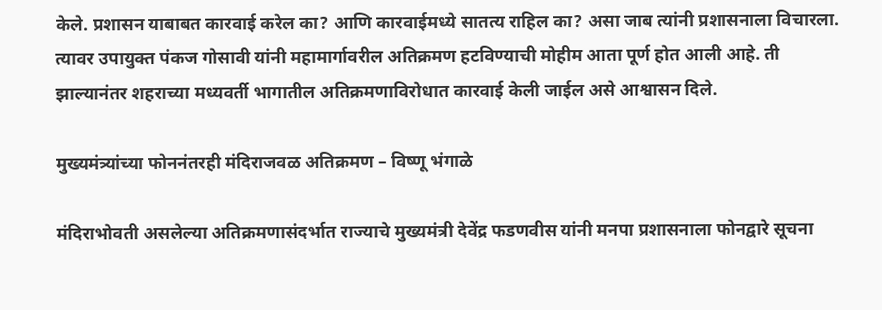केले. प्रशासन याबाबत कारवाई करेल का? आणि कारवाईमध्ये सातत्य राहिल का? असा जाब त्यांनी प्रशासनाला विचारला. त्यावर उपायुक्त पंकज गोसावी यांनी महामार्गावरील अतिक्रमण हटविण्याची मोहीम आता पूर्ण होत आली आहे. ती झाल्यानंतर शहराच्या मध्यवर्ती भागातील अतिक्रमणाविरोधात कारवाई केली जाईल असे आश्वासन दिले.

मुख्यमंत्र्यांच्या फोननंतरही मंदिराजवळ अतिक्रमण – विष्णू भंगाळे

मंदिराभोवती असलेल्या अतिक्रमणासंदर्भात राज्याचे मुख्यमंत्री देवेंद्र फडणवीस यांनी मनपा प्रशासनाला फोनद्वारे सूचना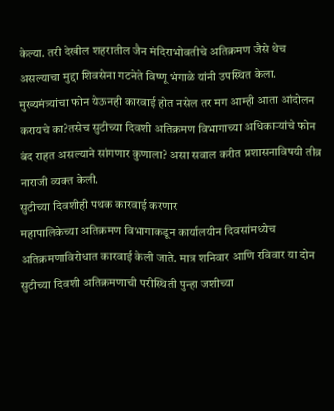केल्या. तरी देखील शहरातील जैन मंदिराभोवतीचे अतिक्रमण जैसे थेच असल्याचा मुद्दा शिवसेना गटनेते विष्णू भंगाळे यांनी उपस्थित केला. मुख्यमंत्र्यांचा फोन येऊनही कारवाई होत नसेल तर मग आम्ही आता आंदोलन करायचे का?तसेच सुटीच्या दिवशी अतिक्रमण विभागाच्या अधिकाऱ्यांचे फोन बंद राहत असल्याने सांगणार कुणाला? असा सवाल करीत प्रशासनाविषयी तीव्र नाराजी व्यक्त केली.
सुटीच्या दिवशीही पथक कारवाई करणार
महापालिकेच्या अतिक्रमण विभागाकडून कार्यालयीन दिवसांमध्येच अतिक्रमणाविरोधात कारवाई केली जाते. मात्र शनिवार आणि रविवार या दोन सुटीच्या दिवशी अतिक्रमणाची परीस्थिती पुन्हा जशीच्या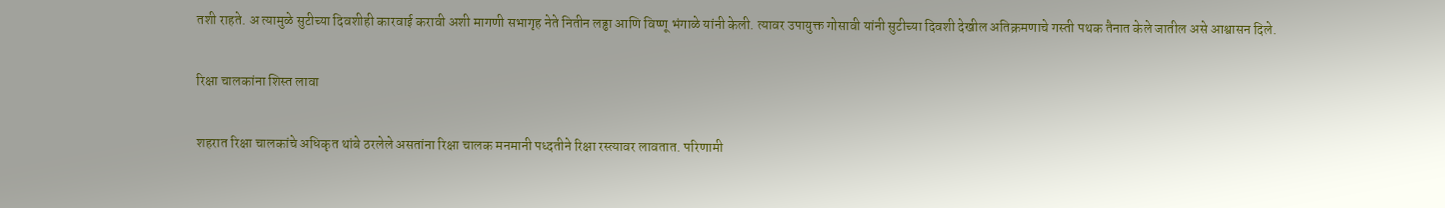तशी राहते. अ त्यामुळे सुटीच्या दिवशीही कारवाई करावी अशी मागणी सभागृह नेते नितीन लढ्ढा आणि विष्णू भंगाळे यांनी केली. त्यावर उपायुक्त गोसावी यांनी सुटीच्या दिवशी देखील अतिक्रमणाचे गस्ती पथक तैनात केले जातील असे आश्वासन दिले.

रिक्षा चालकांना शिस्त लावा

शहरात रिक्षा चालकांचे अधिकृत थांबे ठरलेले असतांना रिक्षा चालक मनमानी पध्दतीने रिक्षा रस्त्यावर लावतात. परिणामी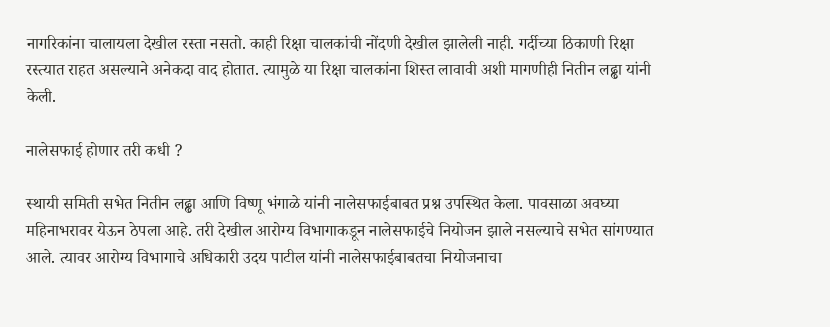नागरिकांना चालायला देखील रस्ता नसतो. काही रिक्षा चालकांची नोंदणी देखील झालेली नाही. गर्दीच्या ठिकाणी रिक्षा रस्त्यात राहत असल्याने अनेकदा वाद होतात. त्यामुळे या रिक्षा चालकांना शिस्त लावावी अशी मागणीही नितीन लढ्ढा यांनी केली.

नालेसफाई होणार तरी कधी ?

स्थायी समिती सभेत नितीन लढ्ढा आणि विष्णू भंगाळे यांनी नालेसफाईबाबत प्रश्न उपस्थित केला. पावसाळा अवघ्या महिनाभरावर येऊन ठेपला आहे. तरी देखील आरोग्य विभागाकडून नालेसफाईचे नियोजन झाले नसल्याचे सभेत सांगण्यात आले. त्यावर आरोग्य विभागाचे अधिकारी उदय पाटील यांनी नालेसफाईबाबतचा नियोजनाचा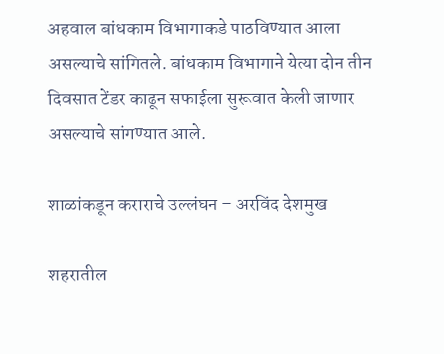अहवाल बांधकाम विभागाकडे पाठविण्यात आला असल्याचे सांगितले. बांधकाम विभागाने येत्या दोन तीन दिवसात टेंडर काढून सफाईला सुरूवात केली जाणार असल्याचे सांगण्यात आले.

शाळांकडून कराराचे उल्लंघन – अरविंद देशमुख

शहरातील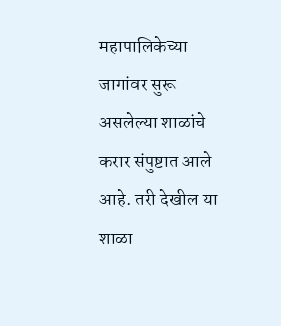महापालिकेच्या जागांवर सुरू असलेल्या शाळांचे करार संपुष्टात आले आहे. तरी देखील या शाळा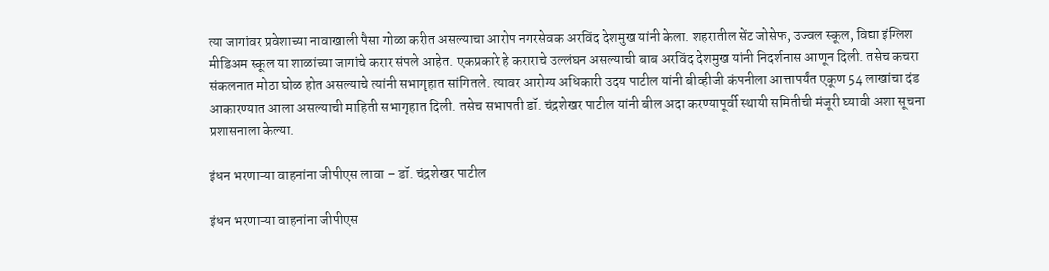त्या जागांवर प्रवेशाच्या नावाखाली पैसा गोळा करीत असल्याचा आरोप नगरसेवक अरविंद देशमुख यांनी केला. शहरातील सेंट जोसेफ, उज्वल स्कूल, विद्या इंग्लिश मीडिअम स्कूल या शाळांच्या जागांचे करार संपले आहेत. एकप्रकारे हे कराराचे उल्लंघन असल्याची बाब अरविंद देशमुख यांनी निदर्शनास आणून दिली. तसेच कचरा संकलनात मोठा घोळ होत असल्याचे त्यांनी सभागृहात सांगितले. त्यावर आरोग्य अधिकारी उदय पाटील यांनी बीव्हीजी कंपनीला आत्तापर्यंत एकूण 54 लाखांचा दंड आकारण्यात आला असल्याची माहिती सभागृहात दिली. तसेच सभापती डॉ. चंद्रशेखर पाटील यांनी बील अदा करण्यापूर्वी स्थायी समितीची मंजूरी घ्यावी अशा सूचना प्रशासनाला केल्या.

इंधन भरणाऱ्या वाहनांना जीपीएस लावा – डॉ. चंद्रशेखर पाटील

इंधन भरणाऱ्या वाहनांना जीपीएस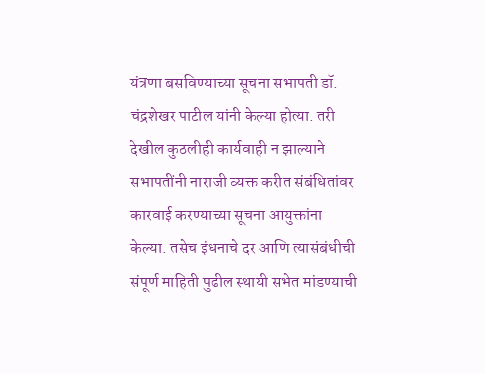यंत्रणा बसविण्याच्या सूचना सभापती डॉ. चंद्रशेखर पाटील यांनी केल्या होत्या. तरी देखील कुठलीही कार्यवाही न झाल्याने सभापतींनी नाराजी व्यक्त करीत संबंधितांवर कारवाई करण्याच्या सूचना आयुक्तांना केल्या. तसेच इंधनाचे दर आणि त्यासंबंधीची संपूर्ण माहिती पुढील स्थायी सभेत मांडण्याची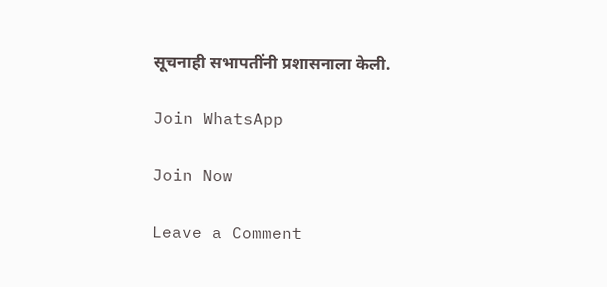सूचनाही सभापतींनी प्रशासनाला केली.

Join WhatsApp

Join Now

Leave a Comment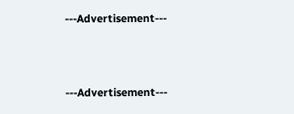---Advertisement---



---Advertisement---